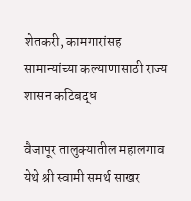शेतकरी, कामगारांसह सामान्यांच्या कल्याणासाठी राज्य शासन कटिबद्ध

वैजापूर तालुक्यातील महालगाव येथे श्री स्वामी समर्थ साखर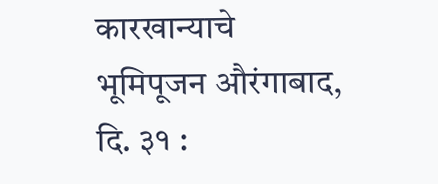कारखान्याचे भूमिपूजन औरंगाबाद, दि. ३१ :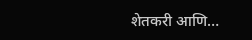शेतकरी आणि…